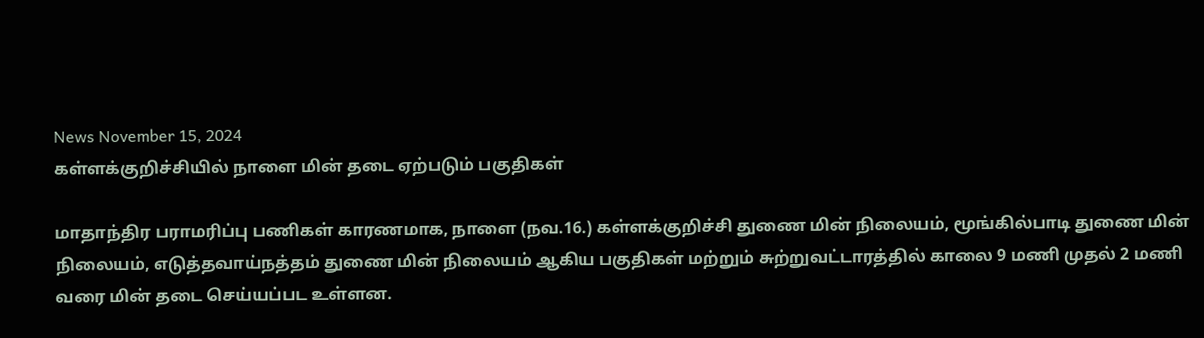News November 15, 2024
கள்ளக்குறிச்சியில் நாளை மின் தடை ஏற்படும் பகுதிகள்

மாதாந்திர பராமரிப்பு பணிகள் காரணமாக, நாளை (நவ.16.) கள்ளக்குறிச்சி துணை மின் நிலையம், மூங்கில்பாடி துணை மின் நிலையம், எடுத்தவாய்நத்தம் துணை மின் நிலையம் ஆகிய பகுதிகள் மற்றும் சுற்றுவட்டாரத்தில் காலை 9 மணி முதல் 2 மணி வரை மின் தடை செய்யப்பட உள்ளன.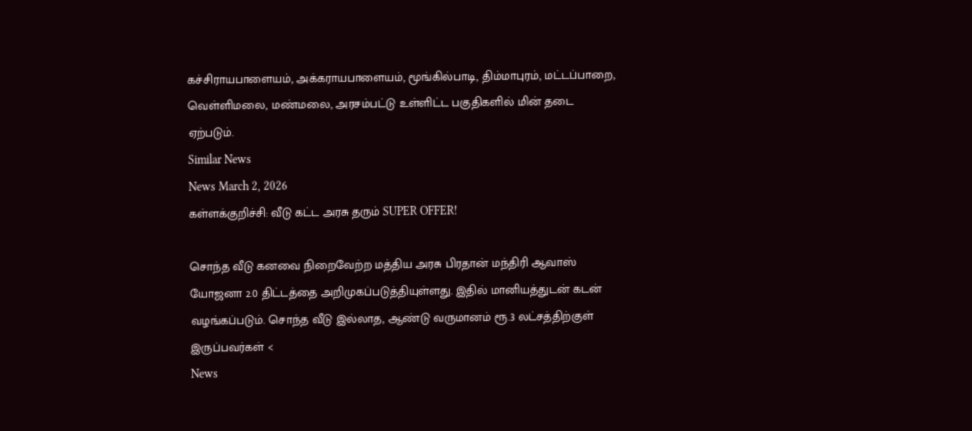கச்சிராயபாளையம், அக்கராயபாளையம், மூங்கில்பாடி, திம்மாபுரம், மட்டப்பாறை, வெள்ளிமலை, மண்மலை, அரசம்பட்டு உள்ளிட்ட பகுதிகளில் மின் தடை ஏற்படும்.
Similar News
News March 2, 2026
கள்ளக்குறிச்சி: வீடு கட்ட அரசு தரும் SUPER OFFER!

சொந்த வீடு கனவை நிறைவேற்ற மத்திய அரசு பிரதான் மந்திரி ஆவாஸ் யோஜனா 2.0 திட்டத்தை அறிமுகப்படுத்தியுள்ளது. இதில் மானியத்துடன் கடன் வழங்கப்படும். சொந்த வீடு இல்லாத, ஆண்டு வருமானம் ரூ.3 லட்சத்திற்குள் இருப்பவர்கள் <
News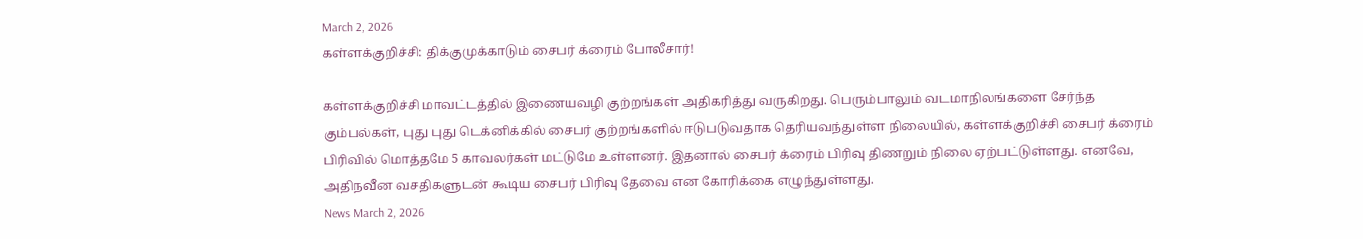March 2, 2026
கள்ளக்குறிச்சி: திக்குமுக்காடும் சைபர் க்ரைம் போலீசார்!

கள்ளக்குறிச்சி மாவட்டத்தில் இணையவழி குற்றங்கள் அதிகரித்து வருகிறது. பெரும்பாலும் வடமாநிலங்களை சேர்ந்த கும்பல்கள், புது புது டெக்னிக்கில் சைபர் குற்றங்களில் ஈடுபடுவதாக தெரியவந்துள்ள நிலையில், கள்ளக்குறிச்சி சைபர் க்ரைம் பிரிவில் மொத்தமே 5 காவலர்கள் மட்டுமே உள்ளனர். இதனால் சைபர் க்ரைம் பிரிவு திணறும் நிலை ஏற்பட்டுள்ளது. எனவே, அதிநவீன வசதிகளுடன் கூடிய சைபர் பிரிவு தேவை என கோரிக்கை எழுந்துள்ளது.
News March 2, 2026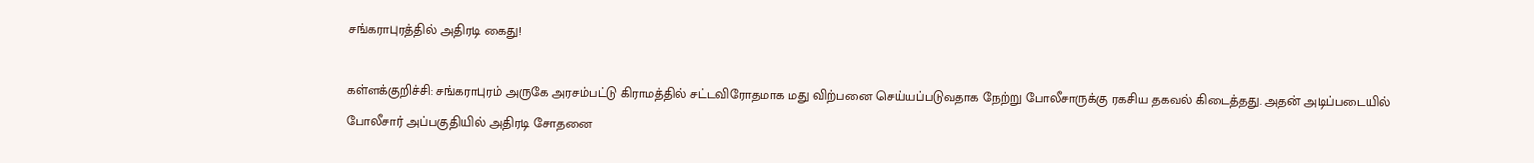சங்கராபுரத்தில் அதிரடி கைது!

கள்ளக்குறிச்சி: சங்கராபுரம் அருகே அரசம்பட்டு கிராமத்தில் சட்டவிரோதமாக மது விற்பனை செய்யப்படுவதாக நேற்று போலீசாருக்கு ரகசிய தகவல் கிடைத்தது. அதன் அடிப்படையில் போலீசார் அப்பகுதியில் அதிரடி சோதனை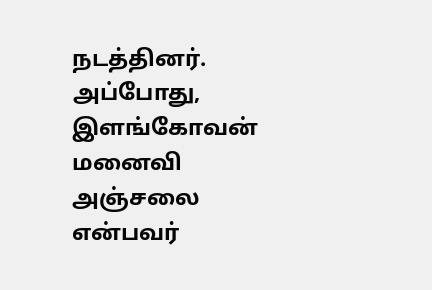நடத்தினர். அப்போது, இளங்கோவன் மனைவி அஞ்சலை என்பவர்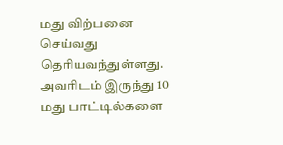மது விற்பனை செய்வது தெரியவந்துள்ளது. அவரிடம் இருந்து 10 மது பாட்டில்களை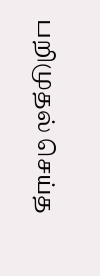பறிமுதல் செய்த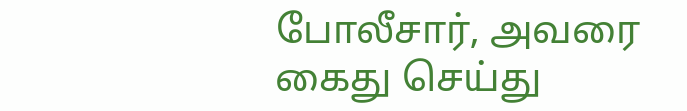போலீசார், அவரை கைது செய்து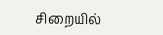சிறையில்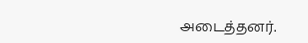அடைத்தனர்.